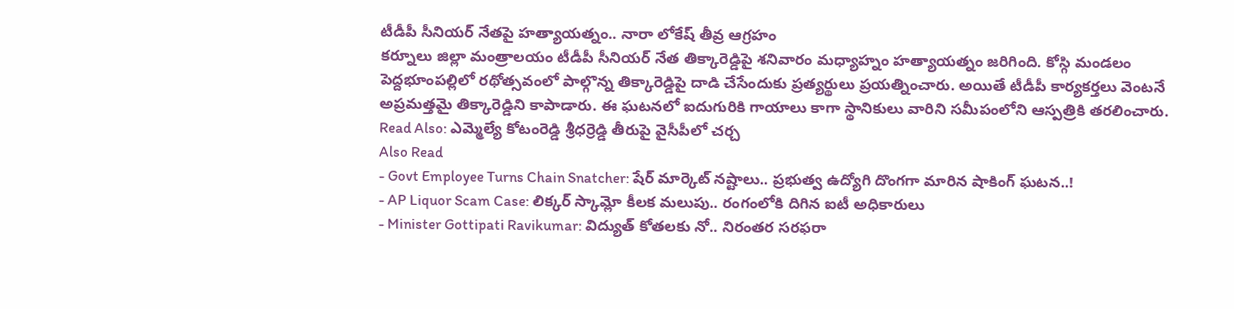టీడీపీ సీనియర్ నేతపై హత్యాయత్నం.. నారా లోకేష్ తీవ్ర ఆగ్రహం
కర్నూలు జిల్లా మంత్రాలయం టీడీపీ సీనియర్ నేత తిక్కారెడ్డిపై శనివారం మధ్యాహ్నం హత్యాయత్నం జరిగింది. కోస్గి మండలం పెద్దభూంపల్లిలో రథోత్సవంలో పాల్గొన్న తిక్కారెడ్డిపై దాడి చేసేందుకు ప్రత్యర్థులు ప్రయత్నించారు. అయితే టీడీపీ కార్యకర్తలు వెంటనే అప్రమత్తమై తిక్కారెడ్డిని కాపాడారు. ఈ ఘటనలో ఐదుగురికి గాయాలు కాగా స్థానికులు వారిని సమీపంలోని ఆస్పత్రికి తరలించారు.
Read Also: ఎమ్మెల్యే కోటంరెడ్డి శ్రీధర్రెడ్డి తీరుపై వైసీపీలో చర్చ
Also Read
- Govt Employee Turns Chain Snatcher: షేర్ మార్కెట్ నష్టాలు.. ప్రభుత్వ ఉద్యోగి దొంగగా మారిన షాకింగ్ ఘటన..!
- AP Liquor Scam Case: లిక్కర్ స్కామ్లో కీలక మలుపు.. రంగంలోకి దిగిన ఐటీ అధికారులు
- Minister Gottipati Ravikumar: విద్యుత్ కోతలకు నో.. నిరంతర సరఫరా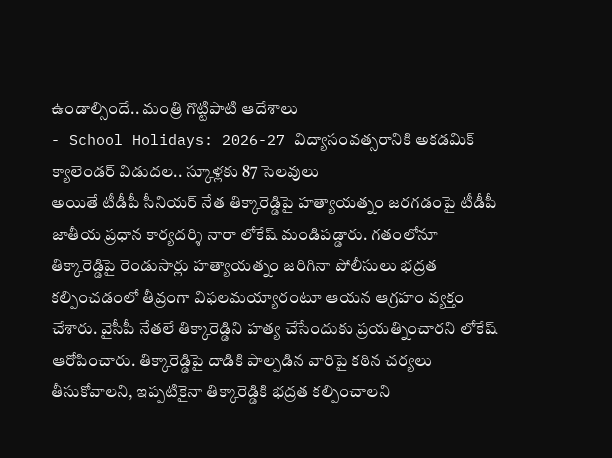ఉండాల్సిందే.. మంత్రి గొట్టిపాటి ఆదేశాలు
- School Holidays: 2026-27 విద్యాసంవత్సరానికి అకడమిక్ క్యాలెండర్ విడుదల.. స్కూళ్లకు 87 సెలవులు
అయితే టీడీపీ సీనియర్ నేత తిక్కారెడ్డిపై హత్యాయత్నం జరగడంపై టీడీపీ జాతీయ ప్రధాన కార్యదర్శి నారా లోకేష్ మండిపడ్డారు. గతంలోనూ తిక్కారెడ్డిపై రెండుసార్లు హత్యాయత్నం జరిగినా పోలీసులు భద్రత కల్పించడంలో తీవ్రంగా విఫలమయ్యారంటూ ఆయన ఆగ్రహం వ్యక్తం చేశారు. వైసీపీ నేతలే తిక్కారెడ్డిని హత్య చేసేందుకు ప్రయత్నించారని లోకేష్ ఆరోపించారు. తిక్కారెడ్డిపై దాడికి పాల్పడిన వారిపై కఠిన చర్యలు తీసుకోవాలని, ఇప్పటికైనా తిక్కారెడ్డికి భద్రత కల్పించాలని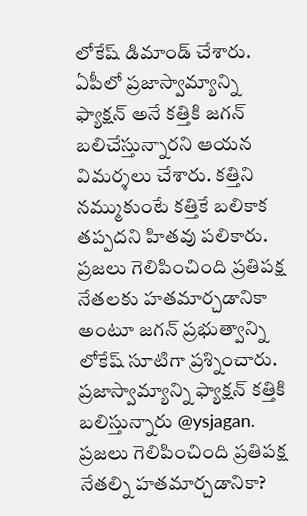లోకేష్ డిమాండ్ చేశారు. ఏపీలో ప్రజాస్వామ్యాన్ని ఫ్యాక్షన్ అనే కత్తికి జగన్ బలిచేస్తున్నారని ఆయన విమర్శలు చేశారు. కత్తిని నమ్ముకుంటే కత్తికే బలికాక తప్పదని హితవు పలికారు. ప్రజలు గెలిపించింది ప్రతిపక్ష నేతలకు హతమార్చడానికా అంటూ జగన్ ప్రభుత్వాన్ని లోకేష్ సూటిగా ప్రశ్నించారు.
ప్రజాస్వామ్యాన్ని ఫ్యాక్షన్ కత్తికి బలిస్తున్నారు @ysjagan. ప్రజలు గెలిపించింది ప్రతిపక్ష నేతల్ని హతమార్చడానికా?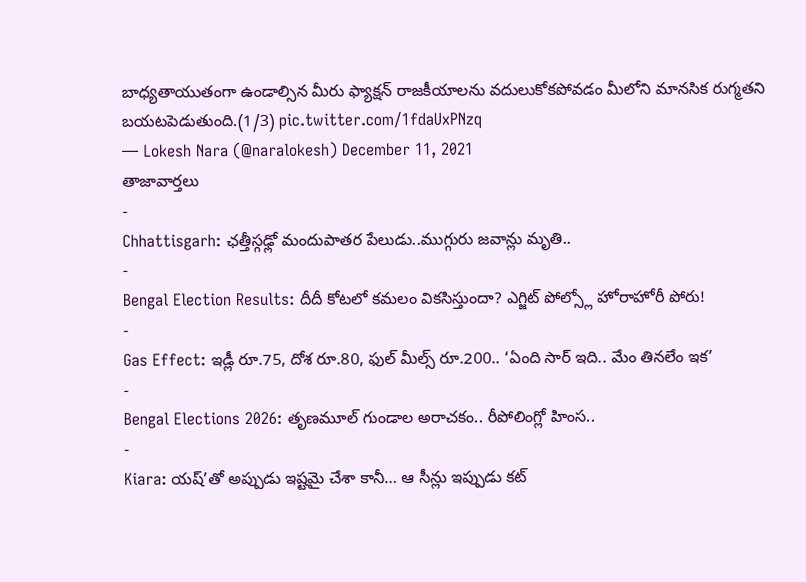బాధ్యతాయుతంగా ఉండాల్సిన మీరు ఫ్యాక్షన్ రాజకీయాలను వదులుకోకపోవడం మీలోని మానసిక రుగ్మతని బయటపెడుతుంది.(1/3) pic.twitter.com/1fdaUxPNzq
— Lokesh Nara (@naralokesh) December 11, 2021
తాజావార్తలు
-
Chhattisgarh: ఛత్తీస్గఢ్లో మందుపాతర పేలుడు..ముగ్గురు జవాన్లు మృతి..
-
Bengal Election Results: దీదీ కోటలో కమలం వికసిస్తుందా? ఎగ్జిట్ పోల్స్లో హోరాహోరీ పోరు!
-
Gas Effect: ఇడ్లీ రూ.75, దోశ రూ.80, ఫుల్ మీల్స్ రూ.200.. ‘ఏంది సార్ ఇది.. మేం తినలేం ఇక’
-
Bengal Elections 2026: తృణమూల్ గుండాల అరాచకం.. రీపోలింగ్లో హింస..
-
Kiara: యష్’తో అప్పుడు ఇష్టమై చేశా కానీ… ఆ సీన్లు ఇప్పుడు కట్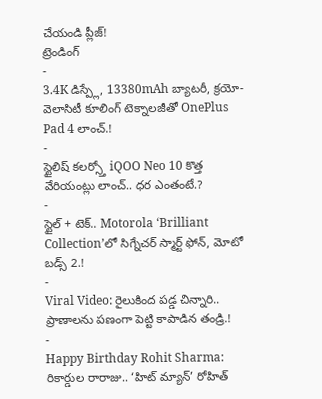చేయండి ప్లీజ్!
ట్రెండింగ్
-
3.4K డిస్ప్లే, 13380mAh బ్యాటరీ, క్రయో-వెలాసిటీ కూలింగ్ టెక్నాలజీతో OnePlus Pad 4 లాంచ్.!
-
స్టైలిష్ కలర్స్తో iQOO Neo 10 కొత్త వేరియంట్లు లాంచ్.. ధర ఎంతంటే.?
-
స్టైల్ + టెక్.. Motorola ‘Brilliant Collection’లో సిగ్నేచర్ స్మార్ట్ ఫోన్, మోటో బడ్స్ 2.!
-
Viral Video: రైలుకింద పడ్డ చిన్నారి.. ప్రాణాలను పణంగా పెట్టి కాపాడిన తండ్రి.!
-
Happy Birthday Rohit Sharma: రికార్డుల రారాజు.. ‘హిట్ మ్యాన్’ రోహిత్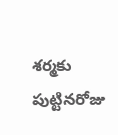శర్మకు పుట్టినరోజు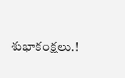శుభాకంక్షలు.!